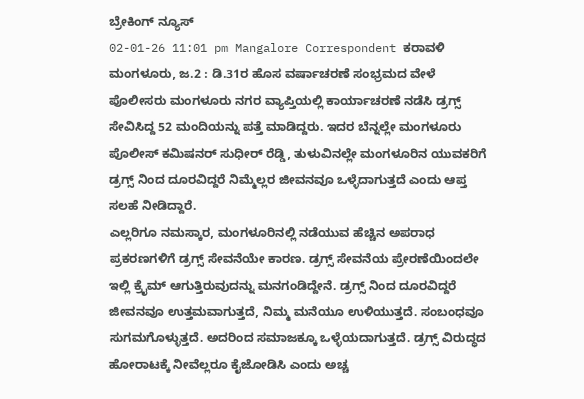ಬ್ರೇಕಿಂಗ್ ನ್ಯೂಸ್
02-01-26 11:01 pm Mangalore Correspondent ಕರಾವಳಿ
ಮಂಗಳೂರು, ಜ.2 : ಡಿ.31ರ ಹೊಸ ವರ್ಷಾಚರಣೆ ಸಂಭ್ರಮದ ವೇಳೆ ಪೊಲೀಸರು ಮಂಗಳೂರು ನಗರ ವ್ಯಾಪ್ತಿಯಲ್ಲಿ ಕಾರ್ಯಾಚರಣೆ ನಡೆಸಿ ಡ್ರಗ್ಸ್ ಸೇವಿಸಿದ್ದ 52 ಮಂದಿಯನ್ನು ಪತ್ತೆ ಮಾಡಿದ್ದರು. ಇದರ ಬೆನ್ನಲ್ಲೇ ಮಂಗಳೂರು ಪೊಲೀಸ್ ಕಮಿಷನರ್ ಸುಧೀರ್ ರೆಡ್ಡಿ, ತುಳುವಿನಲ್ಲೇ ಮಂಗಳೂರಿನ ಯುವಕರಿಗೆ ಡ್ರಗ್ಸ್ ನಿಂದ ದೂರವಿದ್ದರೆ ನಿಮ್ಮೆಲ್ಲರ ಜೀವನವೂ ಒಳ್ಳೆದಾಗುತ್ತದೆ ಎಂದು ಆಪ್ತ ಸಲಹೆ ನೀಡಿದ್ದಾರೆ.
ಎಲ್ಲರಿಗೂ ನಮಸ್ಕಾರ, ಮಂಗಳೂರಿನಲ್ಲಿ ನಡೆಯುವ ಹೆಚ್ಚಿನ ಅಪರಾಧ ಪ್ರಕರಣಗಳಿಗೆ ಡ್ರಗ್ಸ್ ಸೇವನೆಯೇ ಕಾರಣ. ಡ್ರಗ್ಸ್ ಸೇವನೆಯ ಪ್ರೇರಣೆಯಿಂದಲೇ ಇಲ್ಲಿ ಕ್ರೈಮ್ ಆಗುತ್ತಿರುವುದನ್ನು ಮನಗಂಡಿದ್ದೇನೆ. ಡ್ರಗ್ಸ್ ನಿಂದ ದೂರವಿದ್ದರೆ ಜೀವನವೂ ಉತ್ತಮವಾಗುತ್ತದೆ, ನಿಮ್ಮ ಮನೆಯೂ ಉಳಿಯುತ್ತದೆ. ಸಂಬಂಧವೂ ಸುಗಮಗೊಳ್ಳುತ್ತದೆ. ಅದರಿಂದ ಸಮಾಜಕ್ಕೂ ಒಳ್ಳೆಯದಾಗುತ್ತದೆ. ಡ್ರಗ್ಸ್ ವಿರುದ್ಧದ ಹೋರಾಟಕ್ಕೆ ನೀವೆಲ್ಲರೂ ಕೈಜೋಡಿಸಿ ಎಂದು ಅಚ್ಚ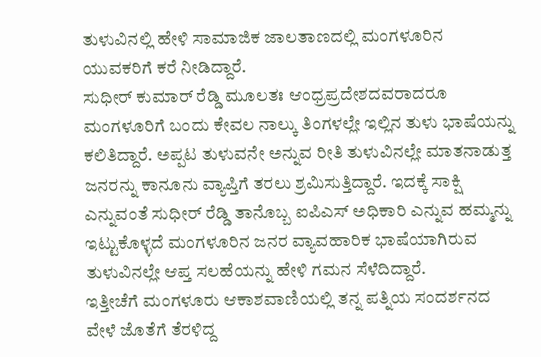ತುಳುವಿನಲ್ಲಿ ಹೇಳಿ ಸಾಮಾಜಿಕ ಜಾಲತಾಣದಲ್ಲಿ ಮಂಗಳೂರಿನ ಯುವಕರಿಗೆ ಕರೆ ನೀಡಿದ್ದಾರೆ.
ಸುಧೀರ್ ಕುಮಾರ್ ರೆಡ್ಡಿ ಮೂಲತಃ ಆಂಧ್ರಪ್ರದೇಶದವರಾದರೂ ಮಂಗಳೂರಿಗೆ ಬಂದು ಕೇವಲ ನಾಲ್ಕು ತಿಂಗಳಲ್ಲೇ ಇಲ್ಲಿನ ತುಳು ಭಾಷೆಯನ್ನು ಕಲಿತಿದ್ದಾರೆ. ಅಪ್ಪಟ ತುಳುವನೇ ಅನ್ನುವ ರೀತಿ ತುಳುವಿನಲ್ಲೇ ಮಾತನಾಡುತ್ತ ಜನರನ್ನು ಕಾನೂನು ವ್ಯಾಪ್ತಿಗೆ ತರಲು ಶ್ರಮಿಸುತ್ತಿದ್ದಾರೆ. ಇದಕ್ಕೆ ಸಾಕ್ಷಿ ಎನ್ನುವಂತೆ ಸುಧೀರ್ ರೆಡ್ಡಿ ತಾನೊಬ್ಬ ಐಪಿಎಸ್ ಅಧಿಕಾರಿ ಎನ್ನುವ ಹಮ್ಮನ್ನು ಇಟ್ಟುಕೊಳ್ಳದೆ ಮಂಗಳೂರಿನ ಜನರ ವ್ಯಾವಹಾರಿಕ ಭಾಷೆಯಾಗಿರುವ ತುಳುವಿನಲ್ಲೇ ಆಪ್ತ ಸಲಹೆಯನ್ನು ಹೇಳಿ ಗಮನ ಸೆಳೆದಿದ್ದಾರೆ.
ಇತ್ತೀಚೆಗೆ ಮಂಗಳೂರು ಆಕಾಶವಾಣಿಯಲ್ಲಿ ತನ್ನ ಪತ್ನಿಯ ಸಂದರ್ಶನದ ವೇಳೆ ಜೊತೆಗೆ ತೆರಳಿದ್ದ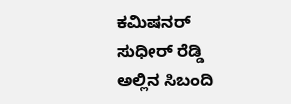ಕಮಿಷನರ್ ಸುಧೀರ್ ರೆಡ್ಡಿ ಅಲ್ಲಿನ ಸಿಬಂದಿ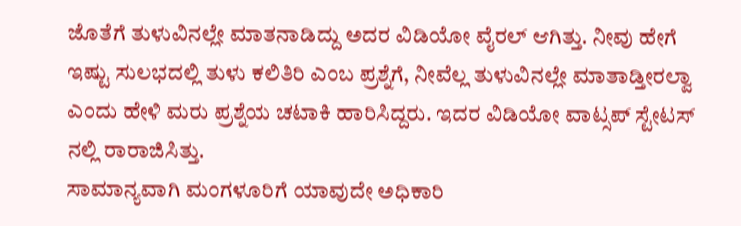ಜೊತೆಗೆ ತುಳುವಿನಲ್ಲೇ ಮಾತನಾಡಿದ್ದು ಅದರ ವಿಡಿಯೋ ವೈರಲ್ ಆಗಿತ್ತು. ನೀವು ಹೇಗೆ ಇಷ್ಟು ಸುಲಭದಲ್ಲಿ ತುಳು ಕಲಿತಿರಿ ಎಂಬ ಪ್ರಶ್ನೆಗೆ, ನೀವೆಲ್ಲ ತುಳುವಿನಲ್ಲೇ ಮಾತಾಡ್ತೀರಲ್ವಾ ಎಂದು ಹೇಳಿ ಮರು ಪ್ರಶ್ನೆಯ ಚಟಾಕಿ ಹಾರಿಸಿದ್ದರು. ಇದರ ವಿಡಿಯೋ ವಾಟ್ಸಪ್ ಸ್ಟೇಟಸ್ ನಲ್ಲಿ ರಾರಾಜಿಸಿತ್ತು.
ಸಾಮಾನ್ಯವಾಗಿ ಮಂಗಳೂರಿಗೆ ಯಾವುದೇ ಅಧಿಕಾರಿ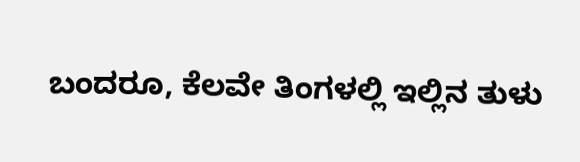ಬಂದರೂ, ಕೆಲವೇ ತಿಂಗಳಲ್ಲಿ ಇಲ್ಲಿನ ತುಳು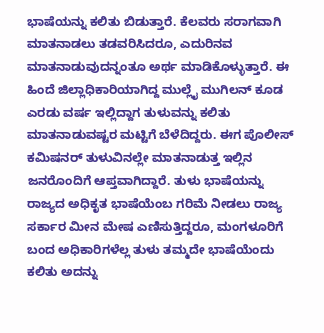ಭಾಷೆಯನ್ನು ಕಲಿತು ಬಿಡುತ್ತಾರೆ. ಕೆಲವರು ಸರಾಗವಾಗಿ ಮಾತನಾಡಲು ತಡವರಿಸಿದರೂ, ಎದುರಿನವ ಮಾತನಾಡುವುದನ್ನಂತೂ ಅರ್ಥ ಮಾಡಿಕೊಳ್ಳುತ್ತಾರೆ. ಈ ಹಿಂದೆ ಜಿಲ್ಲಾಧಿಕಾರಿಯಾಗಿದ್ದ ಮುಲ್ಲೈ ಮುಗಿಲನ್ ಕೂಡ ಎರಡು ವರ್ಷ ಇಲ್ಲಿದ್ದಾಗ ತುಳುವನ್ನು ಕಲಿತು ಮಾತನಾಡುವಷ್ಟರ ಮಟ್ಟಿಗೆ ಬೆಳೆದಿದ್ದರು. ಈಗ ಪೊಲೀಸ್ ಕಮಿಷನರ್ ತುಳುವಿನಲ್ಲೇ ಮಾತನಾಡುತ್ತ ಇಲ್ಲಿನ ಜನರೊಂದಿಗೆ ಆಪ್ತವಾಗಿದ್ದಾರೆ. ತುಳು ಭಾಷೆಯನ್ನು ರಾಜ್ಯದ ಅಧಿಕೃತ ಭಾಷೆಯೆಂಬ ಗರಿಮೆ ನೀಡಲು ರಾಜ್ಯ ಸರ್ಕಾರ ಮೀನ ಮೇಷ ಎಣಿಸುತ್ತಿದ್ದರೂ, ಮಂಗಳೂರಿಗೆ ಬಂದ ಅಧಿಕಾರಿಗಳೆಲ್ಲ ತುಳು ತಮ್ಮದೇ ಭಾಷೆಯೆಂದು ಕಲಿತು ಅದನ್ನು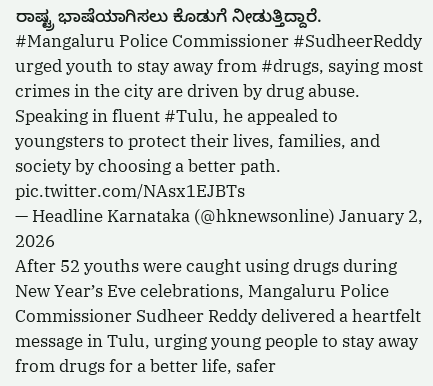ರಾಷ್ಟ್ರ ಭಾಷೆಯಾಗಿಸಲು ಕೊಡುಗೆ ನೀಡುತ್ತಿದ್ದಾರೆ.
#Mangaluru Police Commissioner #SudheerReddy urged youth to stay away from #drugs, saying most crimes in the city are driven by drug abuse. Speaking in fluent #Tulu, he appealed to youngsters to protect their lives, families, and society by choosing a better path. pic.twitter.com/NAsx1EJBTs
— Headline Karnataka (@hknewsonline) January 2, 2026
After 52 youths were caught using drugs during New Year’s Eve celebrations, Mangaluru Police Commissioner Sudheer Reddy delivered a heartfelt message in Tulu, urging young people to stay away from drugs for a better life, safer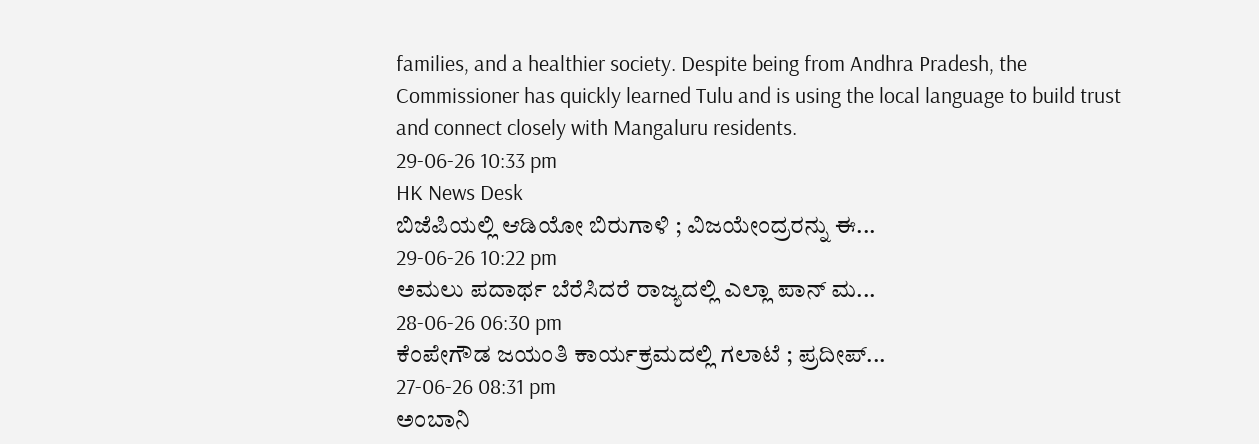families, and a healthier society. Despite being from Andhra Pradesh, the Commissioner has quickly learned Tulu and is using the local language to build trust and connect closely with Mangaluru residents.
29-06-26 10:33 pm
HK News Desk
ಬಿಜೆಪಿಯಲ್ಲಿ ಆಡಿಯೋ ಬಿರುಗಾಳಿ ; ವಿಜಯೇಂದ್ರರನ್ನು ಈ...
29-06-26 10:22 pm
ಅಮಲು ಪದಾರ್ಥ ಬೆರೆಸಿದರೆ ರಾಜ್ಯದಲ್ಲಿ ಎಲ್ಲಾ ಪಾನ್ ಮ...
28-06-26 06:30 pm
ಕೆಂಪೇಗೌಡ ಜಯಂತಿ ಕಾರ್ಯಕ್ರಮದಲ್ಲಿ ಗಲಾಟೆ ; ಪ್ರದೀಪ್...
27-06-26 08:31 pm
ಅಂಬಾನಿ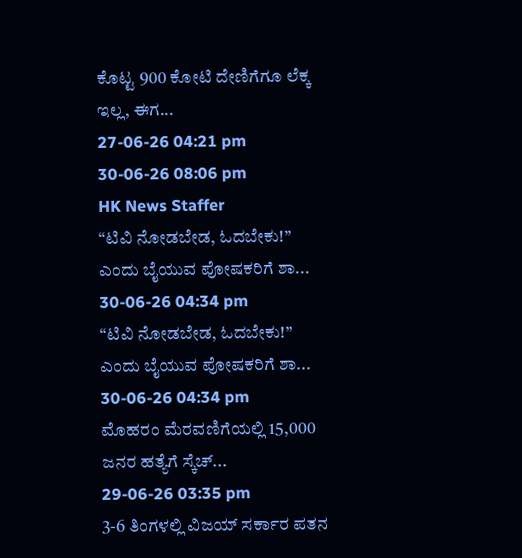ಕೊಟ್ಟ 900 ಕೋಟಿ ದೇಣಿಗೆಗೂ ಲೆಕ್ಕ ಇಲ್ಲ, ಈಗ...
27-06-26 04:21 pm
30-06-26 08:06 pm
HK News Staffer
“ಟಿವಿ ನೋಡಬೇಡ, ಓದಬೇಕು!” ಎಂದು ಬೈಯುವ ಪೋಷಕರಿಗೆ ಶಾ...
30-06-26 04:34 pm
“ಟಿವಿ ನೋಡಬೇಡ, ಓದಬೇಕು!” ಎಂದು ಬೈಯುವ ಪೋಷಕರಿಗೆ ಶಾ...
30-06-26 04:34 pm
ಮೊಹರಂ ಮೆರವಣಿಗೆಯಲ್ಲಿ 15,000 ಜನರ ಹತ್ಯೆಗೆ ಸ್ಕೆಚ್...
29-06-26 03:35 pm
3-6 ತಿಂಗಳಲ್ಲಿ ವಿಜಯ್ ಸರ್ಕಾರ ಪತನ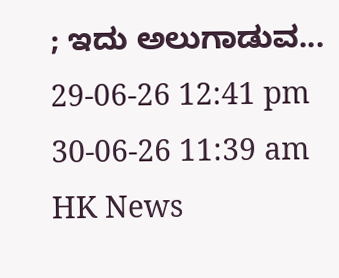; ಇದು ಅಲುಗಾಡುವ...
29-06-26 12:41 pm
30-06-26 11:39 am
HK News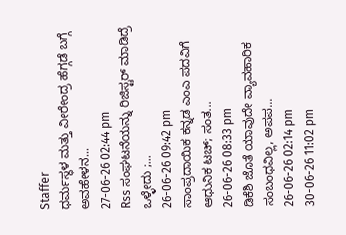Staffer
ಧರ್ಮಸ್ಥಳ ಮತ್ತು ವೀರೇಂದ್ರ ಹೆಗ್ಗಡೆ ಬಗ್ಗೆ ಅವಹೇಳನ...
27-06-26 02:44 pm
Rss ಸಂಘಟನೆಯನ್ನು ರಿಜಿಸ್ಟರ್ ಮಾಡಿದ್ರೆ ಒಳ್ಳೇದು ;...
26-06-26 09:42 pm
ಸಾಂಪ್ರದಾಯಿಕ ಕನ್ನಡ ಎಂಎ ಪದವಿಗೆ ಆಧುನಿಕ ಟಚ್; ಸಂತ...
26-06-26 08:33 pm
ಡಿಕೆಶಿ ಜೊತೆ ಯಾವುದೇ ವ್ಯಾವಹಾರಿಕ ಸಂಬಂಧವಿಲ್ಲ, ಅಪಪ...
26-06-26 02:14 pm
30-06-26 11:02 pm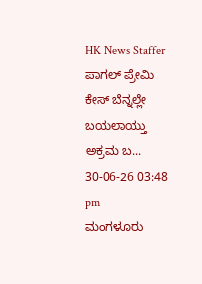HK News Staffer
ಪಾಗಲ್ ಪ್ರೇಮಿ ಕೇಸ್ ಬೆನ್ನಲ್ಲೇ ಬಯಲಾಯ್ತು ಅಕ್ರಮ ಬ...
30-06-26 03:48 pm
ಮಂಗಳೂರು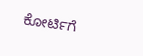ಕೋರ್ಟಿಗೆ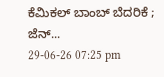ಕೆಮಿಕಲ್ ಬಾಂಬ್ ಬೆದರಿಕೆ ; ಜೆನ್...
29-06-26 07:25 pm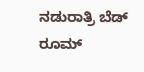ನಡುರಾತ್ರಿ ಬೆಡ್ ರೂಮ್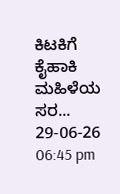ಕಿಟಕಿಗೆ ಕೈಹಾಕಿ ಮಹಿಳೆಯ ಸರ...
29-06-26 06:45 pm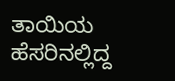ತಾಯಿಯ ಹೆಸರಿನಲ್ಲಿದ್ದ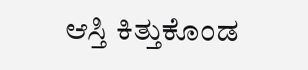ಆಸ್ತಿ ಕಿತ್ತುಕೊಂಡ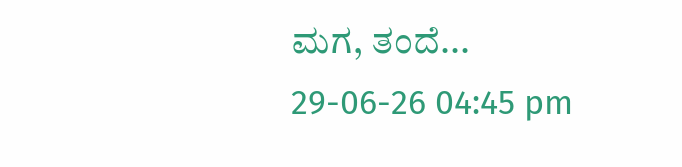ಮಗ, ತಂದೆ...
29-06-26 04:45 pm